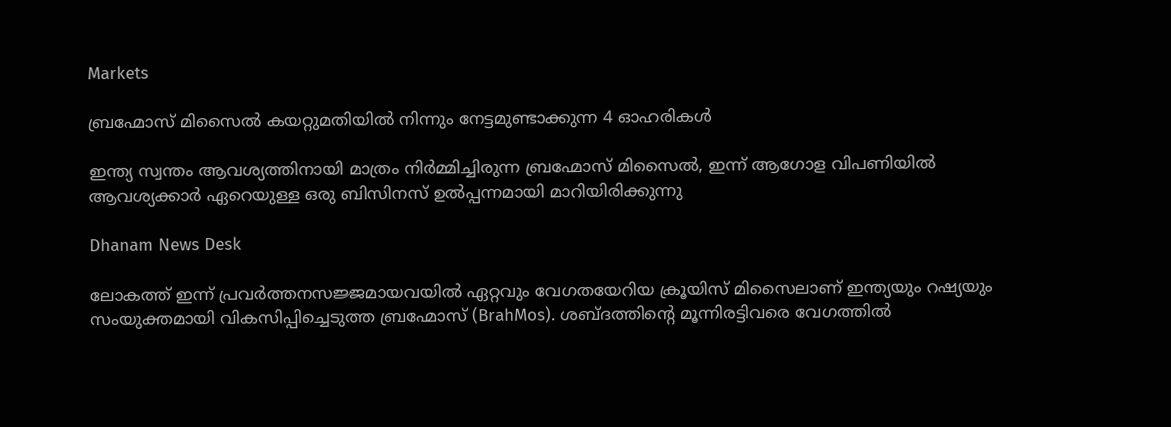Markets

ബ്രഹ്മോസ് മിസൈൽ കയറ്റുമതിയിൽ നിന്നും നേട്ടമുണ്ടാക്കുന്ന 4 ഓഹരികൾ

ഇന്ത്യ സ്വന്തം ആവശ്യത്തിനായി മാത്രം നിർമ്മിച്ചിരുന്ന ബ്രഹ്മോസ് മിസൈൽ, ഇന്ന് ആഗോള വിപണിയിൽ ആവശ്യക്കാർ ഏറെയുള്ള ഒരു ബിസിനസ് ഉൽപ്പന്നമായി മാറിയിരിക്കുന്നു

Dhanam News Desk

ലോകത്ത് ഇന്ന് പ്രവർത്തനസജ്ജമായവയിൽ ഏറ്റവും വേഗതയേറിയ ക്രൂയിസ് മിസൈലാണ് ഇന്ത്യയും റഷ്യയും സംയുക്തമായി വികസിപ്പിച്ചെടുത്ത ബ്രഹ്മോസ് (BrahMos). ശബ്ദത്തിന്റെ മൂന്നിരട്ടിവരെ വേഗത്തിൽ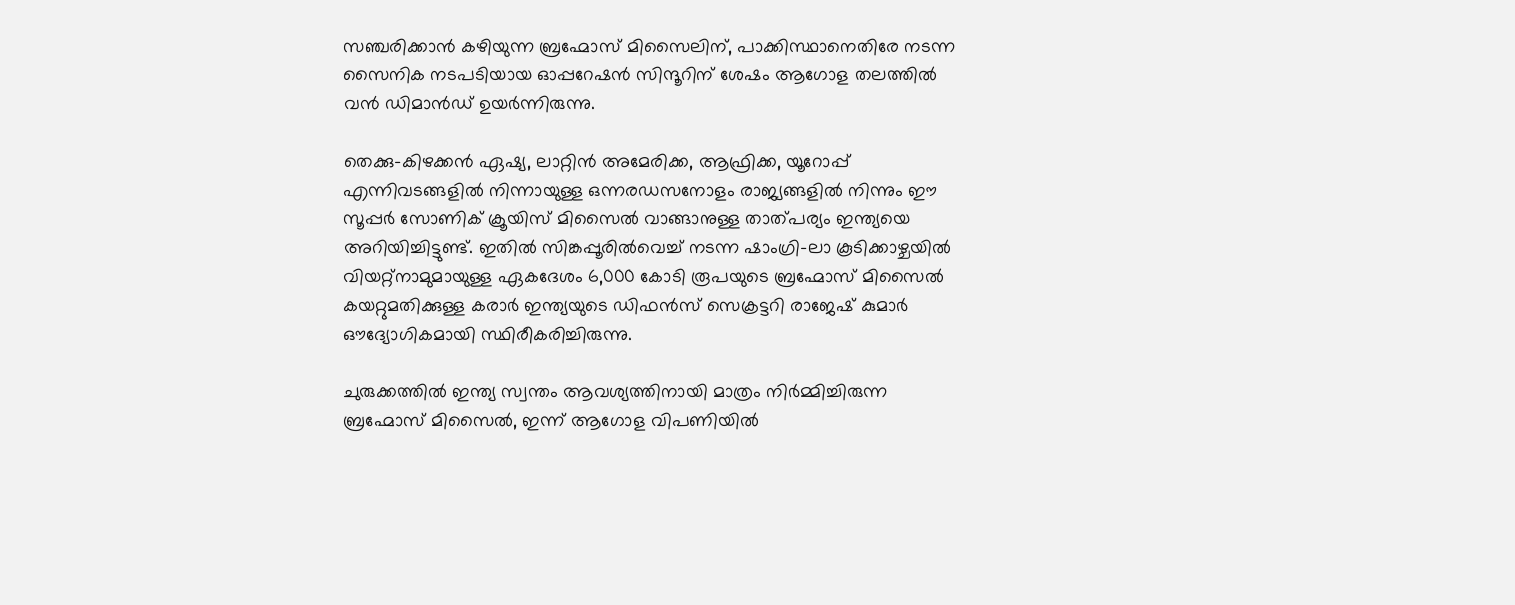സഞ്ചരിക്കാൻ കഴിയുന്ന ബ്രഹ്മോസ് മിസൈലിന്, പാക്കിസ്ഥാനെതിരേ നടന്ന സൈനിക നടപടിയായ ഓപ്പറേഷൻ സിന്ദൂറിന് ശേഷം ആഗോള തലത്തിൽ വൻ ഡിമാൻഡ് ഉയർന്നിരുന്നു.

തെക്കു-കിഴക്കൻ ഏഷ്യ, ലാറ്റിൻ അമേരിക്ക, ആഫ്രിക്ക, യൂറോപ്പ് എന്നിവടങ്ങളിൽ നിന്നായുള്ള ഒന്നരഡസനോളം രാജ്യങ്ങളിൽ നിന്നും ഈ സൂപ്പർ സോണിക് ക്രൂയിസ് മിസൈൽ വാങ്ങാനുള്ള താത്പര്യം ഇന്ത്യയെ അറിയിച്ചിട്ടുണ്ട്. ഇതിൽ സിങ്കപ്പൂരിൽവെച്ച് നടന്ന ഷാംഗ്രി-ലാ കൂടിക്കാഴ്ചയിൽ വിയറ്റ്നാമുമായുള്ള ഏകദേശം 6,000 കോടി രൂപയുടെ ബ്രഹ്മോസ് മിസൈൽ കയറ്റുമതിക്കുള്ള കരാർ ഇന്ത്യയുടെ ഡിഫൻസ് സെക്രട്ടറി രാജേഷ് കുമാർ ഔദ്യോഗികമായി സ്ഥിരീകരിച്ചിരുന്നു.

ചുരുക്കത്തിൽ ഇന്ത്യ സ്വന്തം ആവശ്യത്തിനായി മാത്രം നിർമ്മിച്ചിരുന്ന ബ്രഹ്മോസ് മിസൈൽ, ഇന്ന് ആഗോള വിപണിയിൽ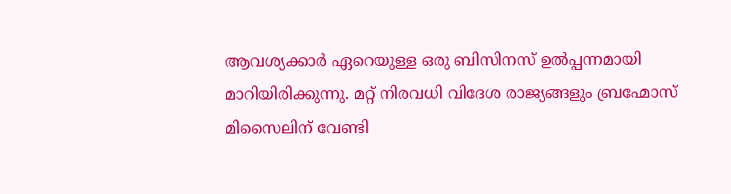ആവശ്യക്കാർ ഏറെയുള്ള ഒരു ബിസിനസ് ഉൽപ്പന്നമായി മാറിയിരിക്കുന്നു. മറ്റ് നിരവധി വിദേശ രാജ്യങ്ങളും ബ്രഹ്മോസ് മിസൈലിന് വേണ്ടി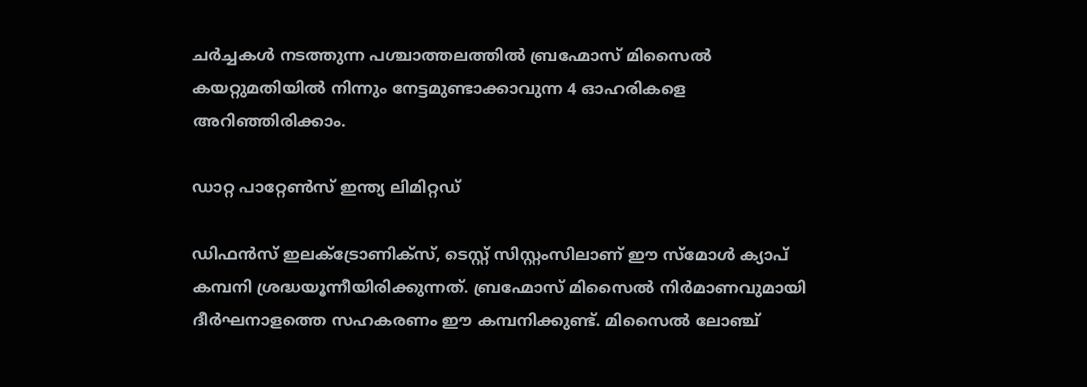ചർച്ചകൾ നടത്തുന്ന പശ്ചാത്തലത്തിൽ ബ്രഹ്മോസ് മിസൈൽ കയറ്റുമതിയിൽ നിന്നും നേട്ടമുണ്ടാക്കാവുന്ന 4 ഓഹരികളെ അറിഞ്ഞിരിക്കാം.

ഡാറ്റ പാറ്റേൺസ് ഇന്ത്യ ലിമിറ്റഡ്

ഡിഫൻസ് ഇലക്ട്രോണിക്സ്, ടെസ്റ്റ് സിസ്റ്റംസിലാണ് ഈ സ്മോൾ ക്യാപ് കമ്പനി ശ്രദ്ധയൂന്നീയിരിക്കുന്നത്. ബ്രഹ്മോസ് മിസൈൽ നിർമാണവുമായി ദീർഘനാളത്തെ സഹകരണം ഈ കമ്പനിക്കുണ്ട്. മിസൈൽ ലോഞ്ച്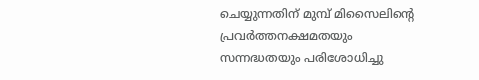ചെയ്യുന്നതിന് മുമ്പ് മിസൈലിന്റെ പ്രവർത്തനക്ഷമതയും സന്നദ്ധതയും പരിശോധിച്ചു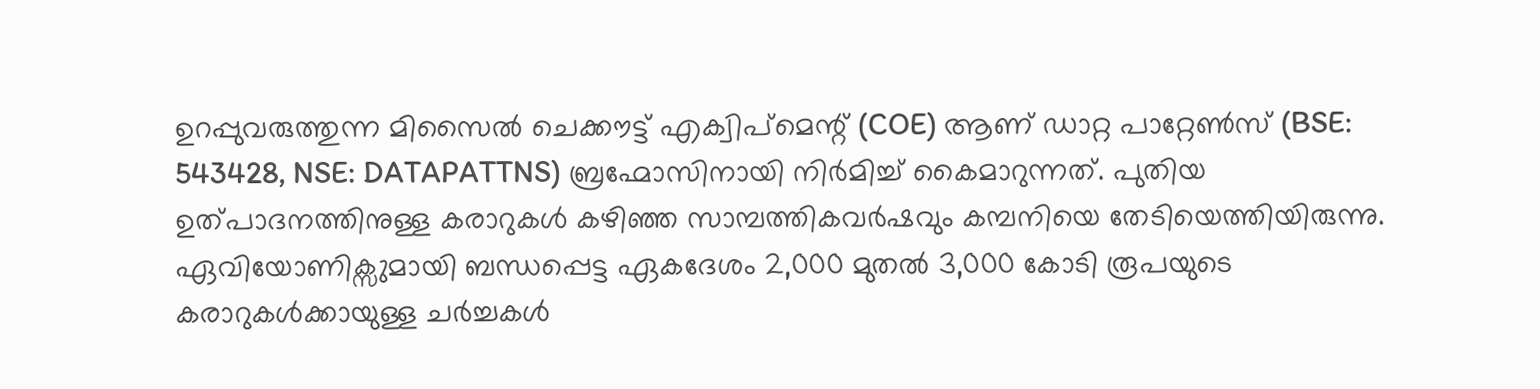ഉറപ്പുവരുത്തുന്ന മിസൈൽ ചെക്കൗട്ട് എക്വിപ്മെന്റ് (COE) ആണ് ഡാറ്റ പാറ്റേൺസ് (BSE: 543428, NSE: DATAPATTNS) ബ്രഹ്മോസിനായി നിർമിച്ച് കൈമാറുന്നത്. പുതിയ ഉത്പാദനത്തിനുള്ള കരാറുകൾ കഴി‍ഞ്ഞ സാമ്പത്തികവർഷവും കമ്പനിയെ തേടിയെത്തിയിരുന്നു. ഏവിയോണിക്സുമായി ബന്ധപ്പെട്ട ഏകദേശം 2,000 മുതൽ 3,000 കോടി രൂപയുടെ കരാറുകൾക്കായുള്ള ചർച്ചകൾ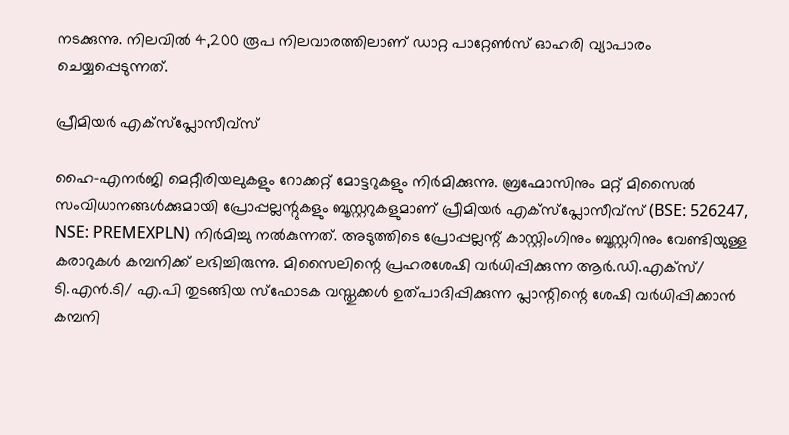നടക്കുന്നു. നിലവിൽ 4,200 രൂപ നിലവാരത്തിലാണ് ഡാറ്റ പാറ്റേൺസ് ഓഹരി വ്യാപാരം ചെയ്യപ്പെടുന്നത്.

പ്രീമിയർ എക്സ്പ്ലോസീവ്സ്

ഹൈ-എനർജി മെറ്റീരിയലുകളും റോക്കറ്റ് മോട്ടറുകളും നിർമിക്കുന്നു. ബ്രഹ്മോസിനും മറ്റ് മിസൈൽ സംവിധാനങ്ങൾക്കുമായി പ്രോപ്പല്ലന്റുകളും ബൂസ്റ്ററുകളുമാണ് പ്രീമിയർ എക്സ്പ്ലോസീവ്സ് (BSE: 526247, NSE: PREMEXPLN) നിർമിച്ചു നൽകുന്നത്. അടുത്തിടെ പ്രോപ്പല്ലന്റ് കാസ്റ്റിംഗിനും ബൂസ്റ്ററിനും വേണ്ടിയുള്ള കരാറുകൾ കമ്പനിക്ക് ലഭിച്ചിരുന്നു. മിസൈലിന്റെ പ്രഹരശേഷി വർധിപ്പിക്കുന്ന ആർ.ഡി.എക്സ്/ ടി.എൻ.ടി/ എ.പി തുടങ്ങിയ സ്ഫോടക വസ്തുക്കൾ ഉത്പാദിപ്പിക്കുന്ന പ്ലാന്റിന്റെ ശേഷി വർധിപ്പിക്കാൻ കമ്പനി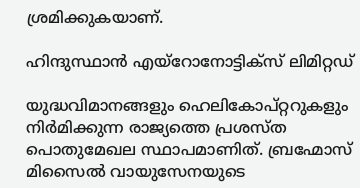ശ്രമിക്കുകയാണ്.

ഹിന്ദുസ്ഥാൻ എയ്റോനോട്ടിക്സ് ലിമിറ്റഡ്

യുദ്ധവിമാനങ്ങളും ഹെലികോപ്റ്ററുകളും നിർമിക്കുന്ന രാജ്യത്തെ പ്രശസ്ത പൊതുമേഖല സ്ഥാപമാണിത്. ബ്രഹ്മോസ് മിസൈൽ വായുസേനയുടെ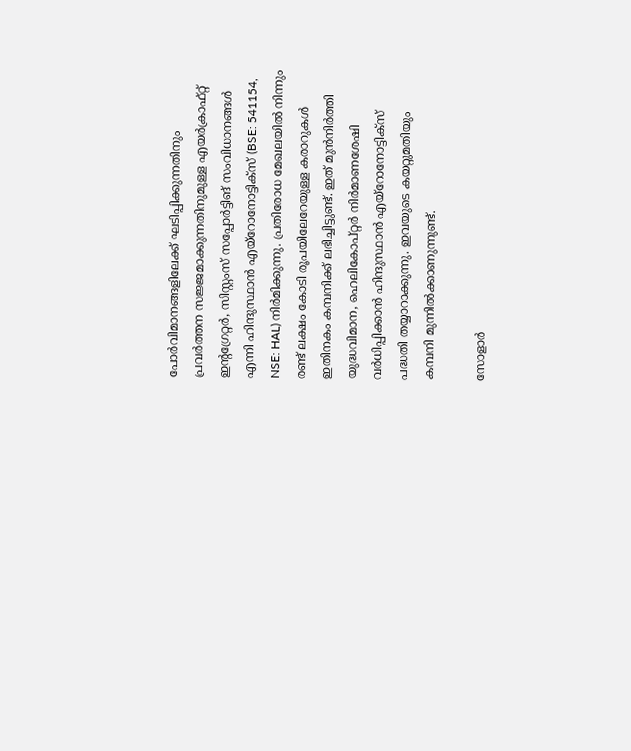പോർവിമാനങ്ങളിലേക്ക് ഘടിപ്പിക്കുന്നതിനും പ്രവർത്തന സജ്ജമാക്കുന്നതിനുമുള്ള എയർക്രാഫ്റ്റ് ഇന്റഗ്രേറ്റർ, സിസ്റ്റംസ് സപ്പോർട്ടിങ് സംവിധാനങ്ങൾ എന്നി ഹിന്ദുസ്ഥാൻ എയ്റോനോട്ടിക്സ് (BSE: 541154, NSE: HAL) നിർമിക്കുന്നു. പ്രതിരോധ മേഖലയിൽ നിന്നും രണ്ട് ലക്ഷം കോടി രൂപയിലേറേയുള്ള കരാറുകൾ ഇതിനകം കമ്പനിക്ക് ലഭിച്ചിട്ടുണ്ട്. ഇത് മുൻനിർത്തി യുദ്ധവിമാന, ഹെലികോപ്റ്റർ നിർമാണശേഷി വർധിപ്പിക്കാൻ ഹിന്ദുസ്ഥാൻ എയ്റോനോട്ടിക്സ് പദ്ധതി തയ്യാറാക്കുന്നു. ഇവയുടെ കയറ്റുമതിയും കമ്പനി മുന്നിൽക്കാണുന്നുണ്ട്.

സോളാർ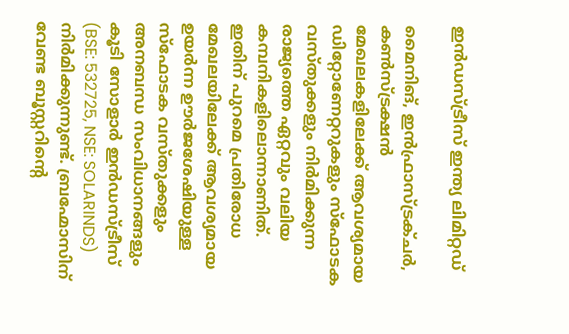ഇൻഡസ്ട്രീസ് ഇന്ത്യ ലിമിറ്റഡ്

മൈനിങ്, ഇൻഫ്രാസ്ട്രക്ചർ, കൺസ്ട്രക്ഷൻ മേഖലകളിലേക്ക് ആവശ്യമായ ഡിറ്റോണേറ്ററുകളും സ്ഫോടക വസ്തുക്കളും നിർമിക്കുന്ന രാജ്യത്തെ ഏറ്റവും വലിയ കമ്പനികളിലൊന്നാണിത്. ഇതിന് പുറമെ പ്രതിരോധ മേഖലയിലേക്ക് ആവശ്യമായ ഉയർന്ന ഊർജശേഷിയുള്ള സ്ഫോടക വസ്തുക്കളും അനബന്ധ സംവിധാനങ്ങളും കൂടി സോളാർ ഇൻഡസ്ട്രീസ് (BSE: 532725, NSE: SOLARINDS) നിർമിക്കുന്നുണ്ട്. ബ്രഹ്മോസിന് വേണ്ട ബൂസ്റ്ററിന്റെ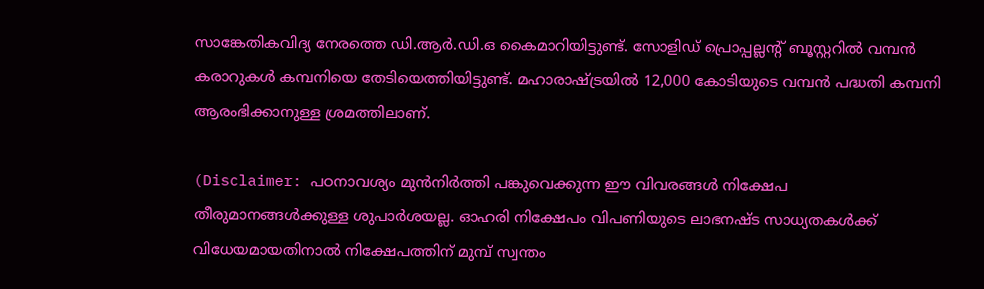സാങ്കേതികവിദ്യ നേരത്തെ ഡി.ആർ.ഡി.ഒ കൈമാറിയിട്ടുണ്ട്. സോളിഡ് പ്രൊപ്പല്ലന്റ് ബൂസ്റ്ററിൽ വമ്പൻ കരാറുകൾ കമ്പനിയെ തേടിയെത്തിയിട്ടുണ്ട്. മഹാരാഷ്ട്രയിൽ 12,000 കോടിയുടെ വമ്പൻ പദ്ധതി കമ്പനി ആരംഭിക്കാനുള്ള ശ്രമത്തിലാണ്.

(Disclaimer: പഠനാവശ്യം മുന്‍നിര്‍ത്തി പങ്കുവെക്കുന്ന ഈ വിവരങ്ങള്‍ നിക്ഷേപ തീരുമാനങ്ങള്‍ക്കുള്ള ശുപാര്‍ശയല്ല. ഓഹരി നിക്ഷേപം വിപണിയുടെ ലാഭനഷ്ട സാധ്യതകള്‍ക്ക് വിധേയമായതിനാല്‍ നിക്ഷേപത്തിന് മുമ്പ് സ്വന്തം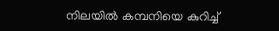നിലയില്‍ കമ്പനിയെ കുറിച്ച്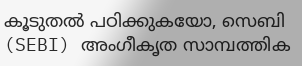കൂടുതല്‍ പഠിക്കുകയോ, സെബി (SEBI) അംഗീകൃത സാമ്പത്തിക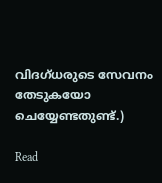വിദഗ്ധരുടെ സേവനം തേടുകയോ ചെയ്യേണ്ടതുണ്ട്.)

Read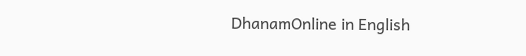DhanamOnline in English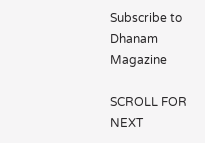Subscribe to Dhanam Magazine

SCROLL FOR NEXT